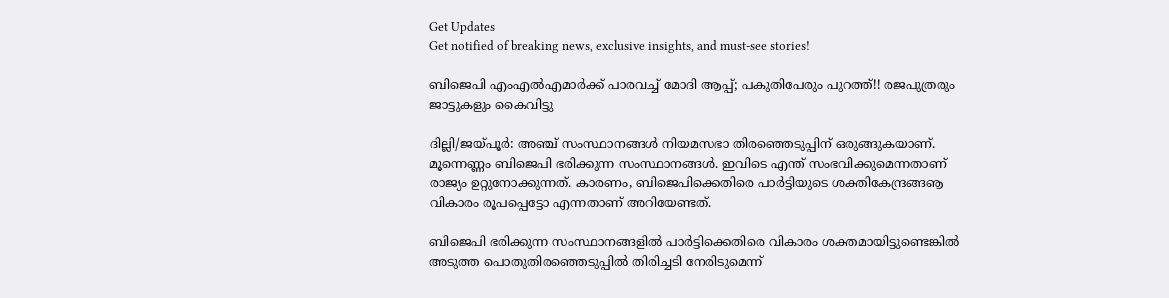Get Updates
Get notified of breaking news, exclusive insights, and must-see stories!

ബിജെപി എംഎല്‍എമാര്‍ക്ക് പാരവച്ച് മോദി ആപ്പ്; പകുതിപേരും പുറത്ത്!! രജപുത്രരും ജാട്ടുകളും കൈവിട്ടു

ദില്ലി/ജയ്പൂര്‍: അഞ്ച് സംസ്ഥാനങ്ങള്‍ നിയമസഭാ തിരഞ്ഞെടുപ്പിന് ഒരുങ്ങുകയാണ്. മൂന്നെണ്ണം ബിജെപി ഭരിക്കുന്ന സംസ്ഥാനങ്ങള്‍. ഇവിടെ എന്ത് സംഭവിക്കുമെന്നതാണ് രാജ്യം ഉറ്റുനോക്കുന്നത്. കാരണം, ബിജെപിക്കെതിരെ പാര്‍ട്ടിയുടെ ശക്തികേന്ദ്രങ്ങൡ വികാരം രൂപപ്പെട്ടോ എന്നതാണ് അറിയേണ്ടത്.

ബിജെപി ഭരിക്കുന്ന സംസ്ഥാനങ്ങളില്‍ പാര്‍ട്ടിക്കെതിരെ വികാരം ശക്തമായിട്ടുണ്ടെങ്കില്‍ അടുത്ത പൊതുതിരഞ്ഞെടുപ്പില്‍ തിരിച്ചടി നേരിടുമെന്ന്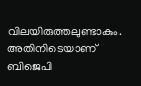വിലയിരുത്തലുണ്ടാകും. അതിനിടെയാണ് ബിജെപി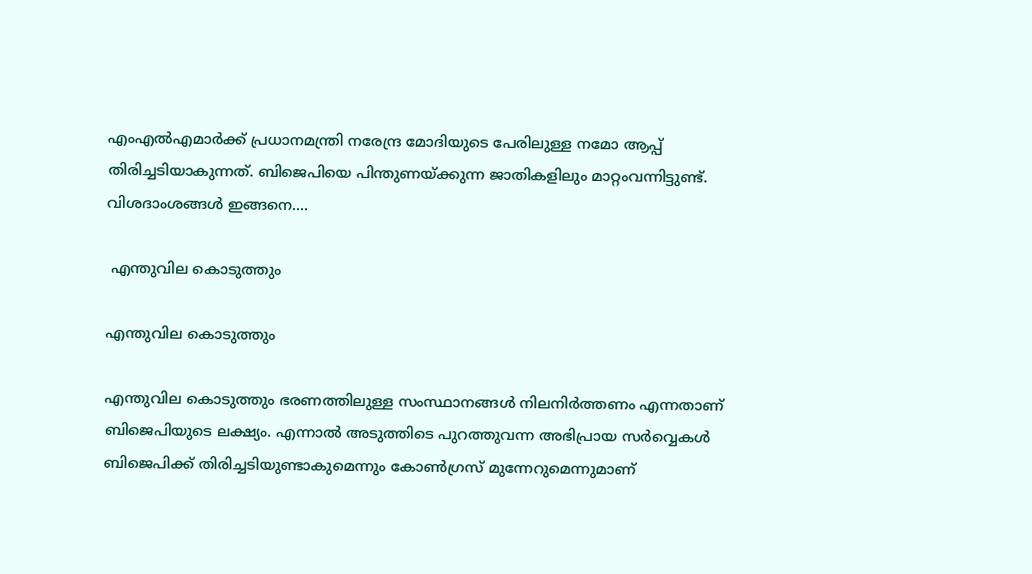എംഎല്‍എമാര്‍ക്ക് പ്രധാനമന്ത്രി നരേന്ദ്ര മോദിയുടെ പേരിലുള്ള നമോ ആപ്പ് തിരിച്ചടിയാകുന്നത്. ബിജെപിയെ പിന്തുണയ്ക്കുന്ന ജാതികളിലും മാറ്റംവന്നിട്ടുണ്ട്. വിശദാംശങ്ങള്‍ ഇങ്ങനെ....

 എന്തുവില കൊടുത്തും

എന്തുവില കൊടുത്തും

എന്തുവില കൊടുത്തും ഭരണത്തിലുള്ള സംസ്ഥാനങ്ങള്‍ നിലനിര്‍ത്തണം എന്നതാണ് ബിജെപിയുടെ ലക്ഷ്യം. എന്നാല്‍ അടുത്തിടെ പുറത്തുവന്ന അഭിപ്രായ സര്‍വ്വെകള്‍ ബിജെപിക്ക് തിരിച്ചടിയുണ്ടാകുമെന്നും കോണ്‍ഗ്രസ് മുന്നേറുമെന്നുമാണ്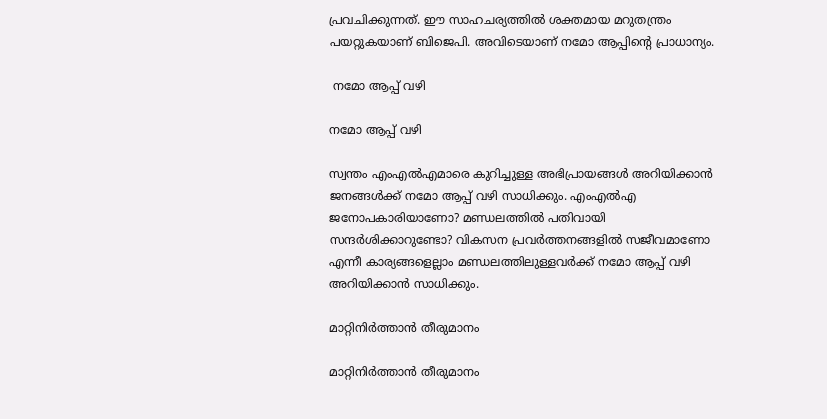പ്രവചിക്കുന്നത്. ഈ സാഹചര്യത്തില്‍ ശക്തമായ മറുതന്ത്രം പയറ്റുകയാണ് ബിജെപി. അവിടെയാണ് നമോ ആപ്പിന്റെ പ്രാധാന്യം.

 നമോ ആപ്പ് വഴി

നമോ ആപ്പ് വഴി

സ്വന്തം എംഎല്‍എമാരെ കുറിച്ചുള്ള അഭിപ്രായങ്ങള്‍ അറിയിക്കാന്‍ ജനങ്ങള്‍ക്ക് നമോ ആപ്പ് വഴി സാധിക്കും. എംഎല്‍എ ജനോപകാരിയാണോ? മണ്ഡലത്തില്‍ പതിവായി സന്ദര്‍ശിക്കാറുണ്ടോ? വികസന പ്രവര്‍ത്തനങ്ങളില്‍ സജീവമാണോ എന്നീ കാര്യങ്ങളെല്ലാം മണ്ഡലത്തിലുള്ളവര്‍ക്ക് നമോ ആപ്പ് വഴി അറിയിക്കാന്‍ സാധിക്കും.

മാറ്റിനിര്‍ത്താന്‍ തീരുമാനം

മാറ്റിനിര്‍ത്താന്‍ തീരുമാനം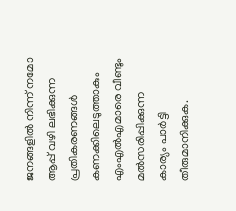ജനങ്ങളില്‍ നിന്ന് നമോ ആപ്പ് വഴി ലഭിക്കുന്ന പ്രതികരണങ്ങള്‍ കണക്കിലെടുത്താകും എംഎല്‍എമാരെ വീണ്ടും മല്‍സരിപ്പിക്കുന്ന കാര്യം പാര്‍ട്ടി തീരുമാനിക്കുക.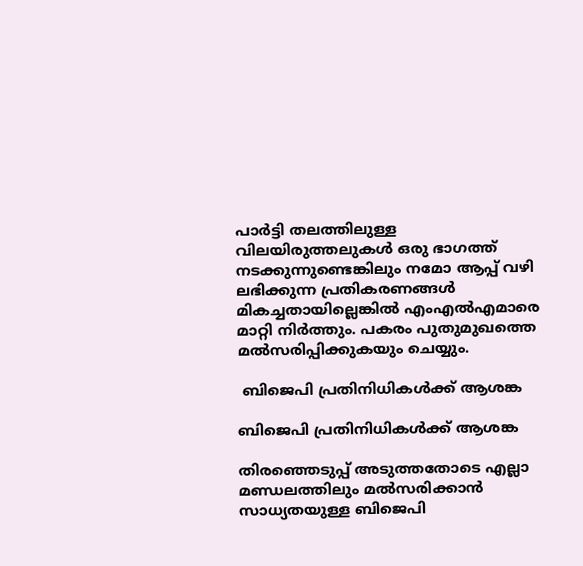പാര്‍ട്ടി തലത്തിലുള്ള വിലയിരുത്തലുകള്‍ ഒരു ഭാഗത്ത് നടക്കുന്നുണ്ടെങ്കിലും നമോ ആപ്പ് വഴി ലഭിക്കുന്ന പ്രതികരണങ്ങള്‍ മികച്ചതായില്ലെങ്കില്‍ എംഎല്‍എമാരെ മാറ്റി നിര്‍ത്തും. പകരം പുതുമുഖത്തെ മല്‍സരിപ്പിക്കുകയും ചെയ്യും.

 ബിജെപി പ്രതിനിധികള്‍ക്ക് ആശങ്ക

ബിജെപി പ്രതിനിധികള്‍ക്ക് ആശങ്ക

തിരഞ്ഞെടുപ്പ് അടുത്തതോടെ എല്ലാ മണ്ഡലത്തിലും മല്‍സരിക്കാന്‍ സാധ്യതയുള്ള ബിജെപി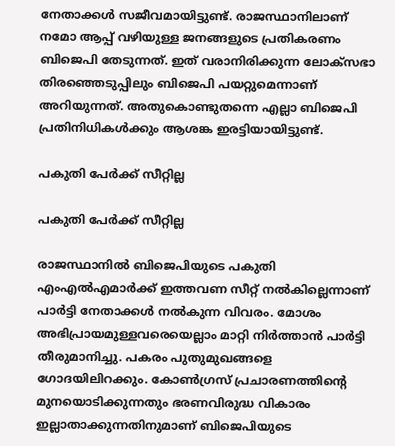നേതാക്കള്‍ സജീവമായിട്ടുണ്ട്. രാജസ്ഥാനിലാണ് നമോ ആപ്പ് വഴിയുള്ള ജനങ്ങളുടെ പ്രതികരണം ബിജെപി തേടുന്നത്. ഇത് വരാനിരിക്കുന്ന ലോക്‌സഭാ തിരഞ്ഞെടുപ്പിലും ബിജെപി പയറ്റുമെന്നാണ് അറിയുന്നത്. അതുകൊണ്ടുതന്നെ എല്ലാ ബിജെപി പ്രതിനിധികള്‍ക്കും ആശങ്ക ഇരട്ടിയായിട്ടുണ്ട്.

പകുതി പേര്‍ക്ക് സീറ്റില്ല

പകുതി പേര്‍ക്ക് സീറ്റില്ല

രാജസ്ഥാനില്‍ ബിജെപിയുടെ പകുതി എംഎല്‍എമാര്‍ക്ക് ഇത്തവണ സീറ്റ് നല്‍കില്ലെന്നാണ് പാര്‍ട്ടി നേതാക്കള്‍ നല്‍കുന്ന വിവരം. മോശം അഭിപ്രായമുള്ളവരെയെല്ലാം മാറ്റി നിര്‍ത്താന്‍ പാര്‍ട്ടി തീരുമാനിച്ചു. പകരം പുതുമുഖങ്ങളെ ഗോദയിലിറക്കും. കോണ്‍ഗ്രസ് പ്രചാരണത്തിന്റെ മുനയൊടിക്കുന്നതും ഭരണവിരുദ്ധ വികാരം ഇല്ലാതാക്കുന്നതിനുമാണ് ബിജെപിയുടെ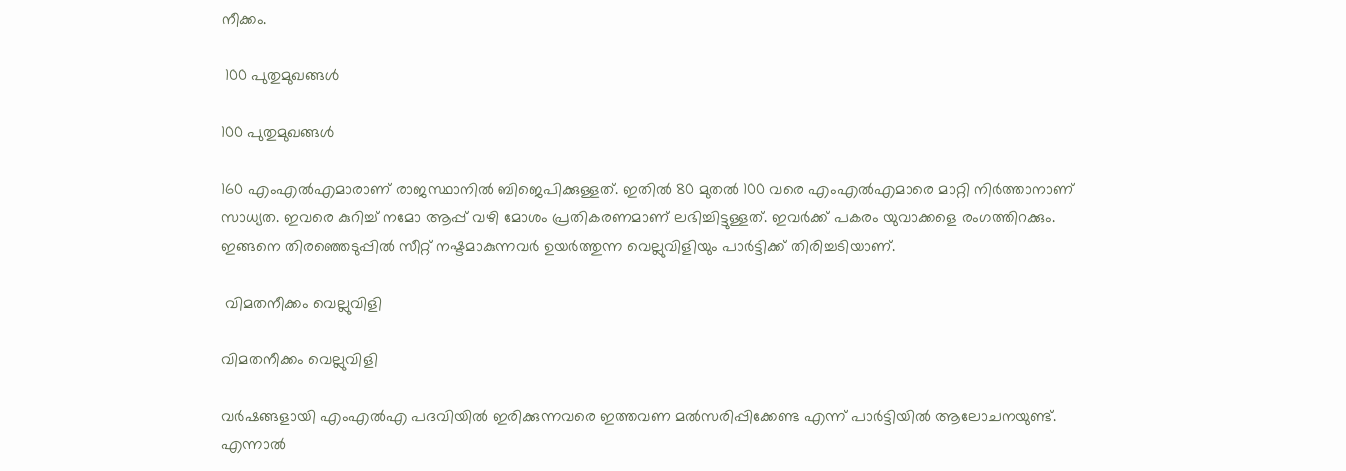നീക്കം.

 100 പുതുമുഖങ്ങള്‍

100 പുതുമുഖങ്ങള്‍

160 എംഎല്‍എമാരാണ് രാജസ്ഥാനില്‍ ബിജെപിക്കുള്ളത്. ഇതില്‍ 80 മുതല്‍ 100 വരെ എംഎല്‍എമാരെ മാറ്റി നിര്‍ത്താനാണ് സാധ്യത. ഇവരെ കുറിച്ച് നമോ ആപ്പ് വഴി മോശം പ്രതികരണമാണ് ലഭിച്ചിട്ടുള്ളത്. ഇവര്‍ക്ക് പകരം യുവാക്കളെ രംഗത്തിറക്കും. ഇങ്ങനെ തിരഞ്ഞെടുപ്പില്‍ സീറ്റ് നഷ്ടമാകുന്നവര്‍ ഉയര്‍ത്തുന്ന വെല്ലുവിളിയും പാര്‍ട്ടിക്ക് തിരിച്ചടിയാണ്.

 വിമതനീക്കം വെല്ലുവിളി

വിമതനീക്കം വെല്ലുവിളി

വര്‍ഷങ്ങളായി എംഎല്‍എ പദവിയില്‍ ഇരിക്കുന്നവരെ ഇത്തവണ മല്‍സരിപ്പിക്കേണ്ട എന്ന് പാര്‍ട്ടിയില്‍ ആലോചനയുണ്ട്. എന്നാല്‍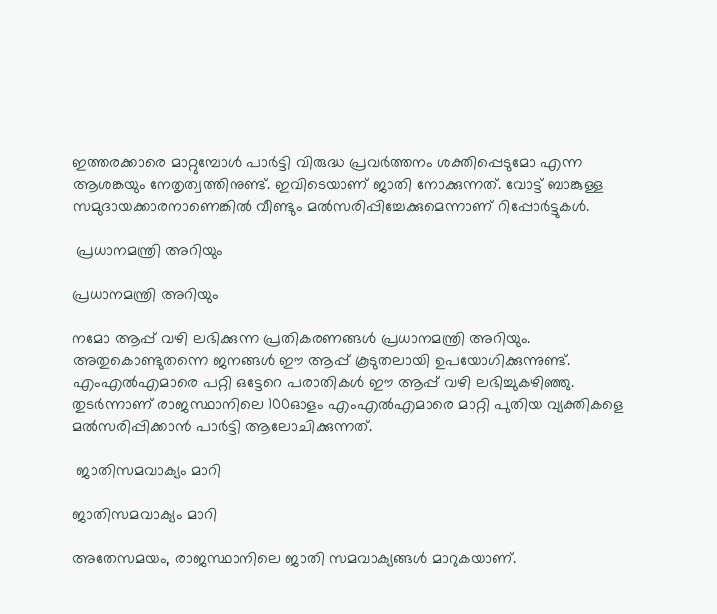ഇത്തരക്കാരെ മാറ്റുമ്പോള്‍ പാര്‍ട്ടി വിരുദ്ധ പ്രവര്‍ത്തനം ശക്തിപ്പെടുമോ എന്ന ആശങ്കയും നേതൃത്വത്തിനുണ്ട്. ഇവിടെയാണ് ജാതി നോക്കുന്നത്. വോട്ട് ബാങ്കുള്ള സമുദായക്കാരനാണെങ്കില്‍ വീണ്ടും മല്‍സരിപ്പിച്ചേക്കുമെന്നാണ് റിപ്പോര്‍ട്ടുകള്‍.

 പ്രധാനമന്ത്രി അറിയും

പ്രധാനമന്ത്രി അറിയും

നമോ ആപ്പ് വഴി ലഭിക്കുന്ന പ്രതികരണങ്ങള്‍ പ്രധാനമന്ത്രി അറിയും. അതുകൊണ്ടുതന്നെ ജനങ്ങള്‍ ഈ ആപ്പ് കൂടുതലായി ഉപയോഗിക്കുന്നുണ്ട്. എംഎല്‍എമാരെ പറ്റി ഒട്ടേറെ പരാതികള്‍ ഈ ആപ്പ് വഴി ലഭിച്ചുകഴിഞ്ഞു. തുടര്‍ന്നാണ് രാജസ്ഥാനിലെ 100ഓളം എംഎല്‍എമാരെ മാറ്റി പുതിയ വ്യക്തികളെ മല്‍സരിപ്പിക്കാന്‍ പാര്‍ട്ടി ആലോചിക്കുന്നത്.

 ജാതിസമവാക്യം മാറി

ജാതിസമവാക്യം മാറി

അതേസമയം, രാജസ്ഥാനിലെ ജാതി സമവാക്യങ്ങള്‍ മാറുകയാണ്.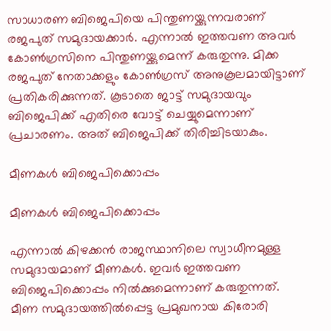സാധാരണ ബിജെപിയെ പിന്തുണയ്ക്കുന്നവരാണ് രജപുത് സമുദായക്കാര്‍. എന്നാല്‍ ഇത്തവണ അവര്‍ കോണ്‍ഗ്രസിനെ പിന്തുണയ്ക്കുമെന്ന് കരുതുന്നു. മിക്ക രജപുത് നേതാക്കളും കോണ്‍ഗ്രസ് അനുകൂലമായിട്ടാണ് പ്രതികരിക്കുന്നത്. കൂടാതെ ജാട്ട് സമുദായവും ബിജെപിക്ക് എതിരെ വോട്ട് ചെയ്യുമെന്നാണ് പ്രചാരണം. അത് ബിജെപിക്ക് തിരിച്ചിടയാകും.

മീണകള്‍ ബിജെപിക്കൊപ്പം

മീണകള്‍ ബിജെപിക്കൊപ്പം

എന്നാല്‍ കിഴക്കന്‍ രാജസ്ഥാനിലെ സ്വാധീനമുള്ള സമുദായമാണ് മീണകള്‍. ഇവര്‍ ഇത്തവണ ബിജെപിക്കൊപ്പം നില്‍ക്കുമെന്നാണ് കരുതുന്നത്. മീണ സമുദായത്തില്‍പ്പെട്ട പ്രമുഖനായ കിരോരി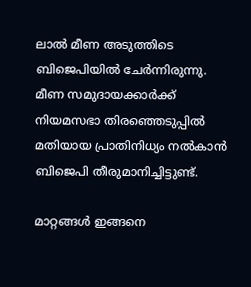ലാല്‍ മീണ അടുത്തിടെ ബിജെപിയില്‍ ചേര്‍ന്നിരുന്നു. മീണ സമുദായക്കാര്‍ക്ക് നിയമസഭാ തിരഞ്ഞെടുപ്പില്‍ മതിയായ പ്രാതിനിധ്യം നല്‍കാന്‍ ബിജെപി തീരുമാനിച്ചിട്ടുണ്ട്.

മാറ്റങ്ങള്‍ ഇങ്ങനെ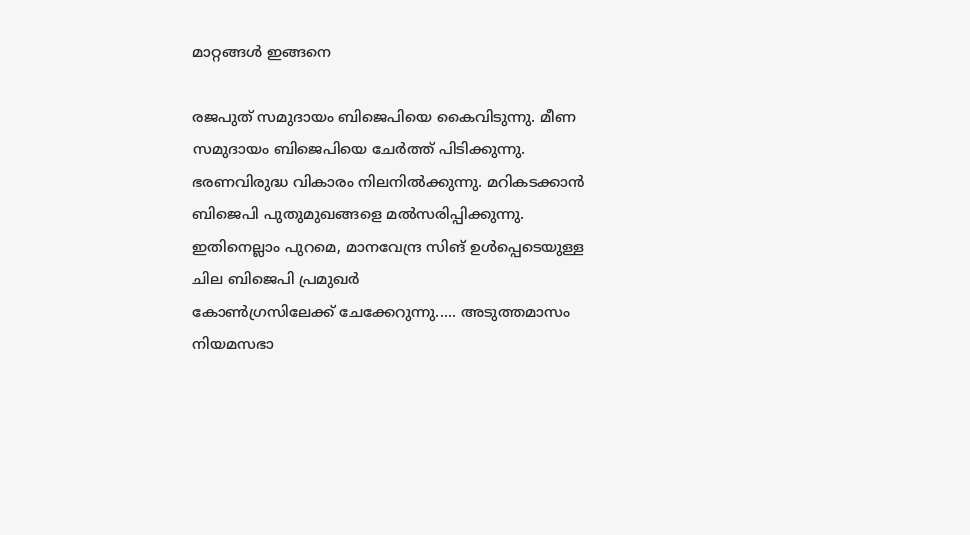മാറ്റങ്ങള്‍ ഇങ്ങനെ

രജപുത് സമുദായം ബിജെപിയെ കൈവിടുന്നു. മീണ സമുദായം ബിജെപിയെ ചേര്‍ത്ത് പിടിക്കുന്നു. ഭരണവിരുദ്ധ വികാരം നിലനില്‍ക്കുന്നു. മറികടക്കാന്‍ ബിജെപി പുതുമുഖങ്ങളെ മല്‍സരിപ്പിക്കുന്നു. ഇതിനെല്ലാം പുറമെ, മാനവേന്ദ്ര സിങ് ഉള്‍പ്പെടെയുള്ള ചില ബിജെപി പ്രമുഖര്‍
കോണ്‍ഗ്രസിലേക്ക് ചേക്കേറുന്നു..... അടുത്തമാസം നിയമസഭാ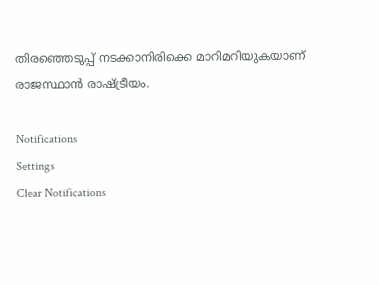തിരഞ്ഞെടുപ്പ് നടക്കാനിരിക്കെ മാറിമറിയുകയാണ് രാജസ്ഥാന്‍ രാഷ്ട്രീയം.

Notifications
Settings
Clear Notifications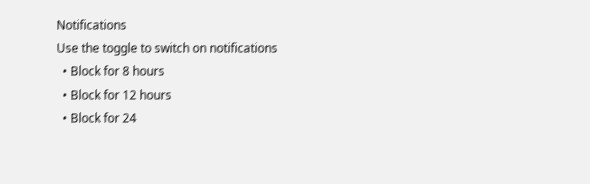Notifications
Use the toggle to switch on notifications
  • Block for 8 hours
  • Block for 12 hours
  • Block for 24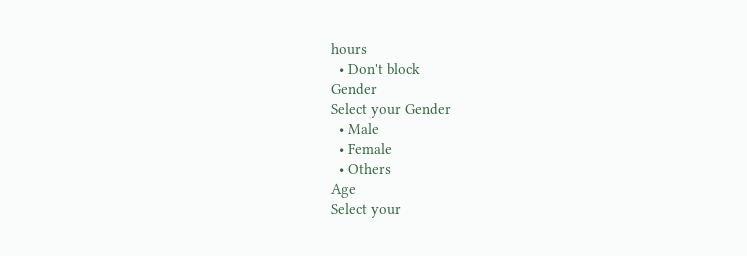hours
  • Don't block
Gender
Select your Gender
  • Male
  • Female
  • Others
Age
Select your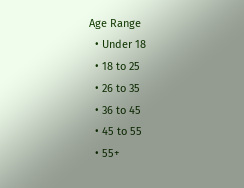Age Range
  • Under 18
  • 18 to 25
  • 26 to 35
  • 36 to 45
  • 45 to 55
  • 55+